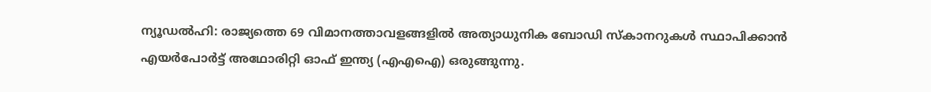ന്യൂഡൽഹി: രാജ്യത്തെ 69 വിമാനത്താവളങ്ങളിൽ അത്യാധുനിക ബോഡി സ്കാനറുകൾ സ്ഥാപിക്കാൻ എയർപോർട്ട് അഥോരിറ്റി ഓഫ് ഇന്ത്യ (എഎഐ) ഒരുങ്ങുന്നു.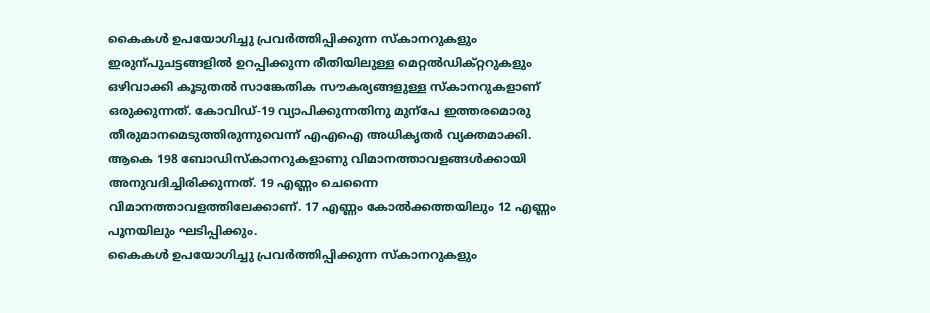കൈകൾ ഉപയോഗിച്ചു പ്രവർത്തിപ്പിക്കുന്ന സ്കാനറുകളും ഇരുന്പുചട്ടങ്ങളിൽ ഉറപ്പിക്കുന്ന രീതിയിലുള്ള മെറ്റൽഡിക്റ്ററുകളും ഒഴിവാക്കി കൂടുതൽ സാങ്കേതിക സൗകര്യങ്ങളുള്ള സ്കാനറുകളാണ് ഒരുക്കുന്നത്. കോവിഡ്-19 വ്യാപിക്കുന്നതിനു മുന്പേ ഇത്തരമൊരു തീരുമാനമെടുത്തിരുന്നുവെന്ന് എഎഐ അധികൃതർ വ്യക്തമാക്കി.
ആകെ 198 ബോഡിസ്കാനറുകളാണു വിമാനത്താവളങ്ങൾക്കായി അനുവദിച്ചിരിക്കുന്നത്. 19 എണ്ണം ചെന്നൈ വിമാനത്താവളത്തിലേക്കാണ്. 17 എണ്ണം കോൽക്കത്തയിലും 12 എണ്ണം പൂനയിലും ഘടിപ്പിക്കും.
കൈകൾ ഉപയോഗിച്ചു പ്രവർത്തിപ്പിക്കുന്ന സ്കാനറുകളും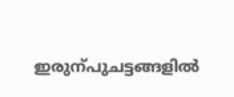ഇരുന്പുചട്ടങ്ങളിൽ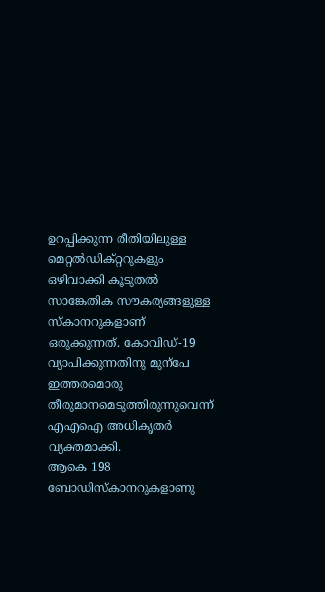ഉറപ്പിക്കുന്ന രീതിയിലുള്ള മെറ്റൽഡിക്റ്ററുകളും ഒഴിവാക്കി കൂടുതൽ സാങ്കേതിക സൗകര്യങ്ങളുള്ള സ്കാനറുകളാണ് ഒരുക്കുന്നത്. കോവിഡ്-19 വ്യാപിക്കുന്നതിനു മുന്പേ ഇത്തരമൊരു തീരുമാനമെടുത്തിരുന്നുവെന്ന് എഎഐ അധികൃതർ വ്യക്തമാക്കി.
ആകെ 198 ബോഡിസ്കാനറുകളാണു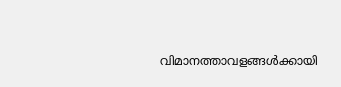വിമാനത്താവളങ്ങൾക്കായി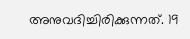അനുവദിച്ചിരിക്കുന്നത്. 19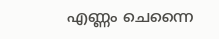എണ്ണം ചെന്നൈ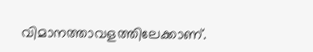വിമാനത്താവളത്തിലേക്കാണ്.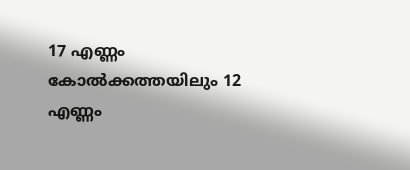17 എണ്ണം കോൽക്കത്തയിലും 12 എണ്ണം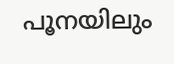പൂനയിലും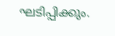ഘടിപ്പിക്കും.